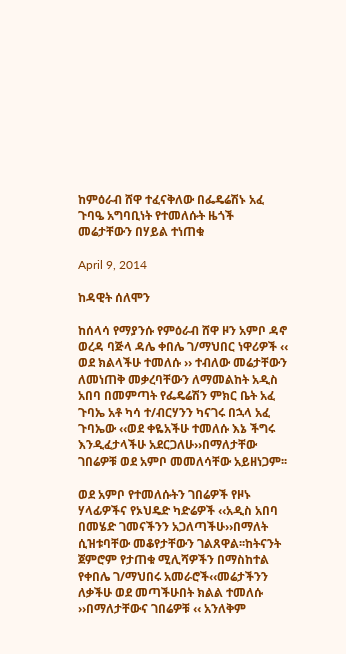ከምዕራብ ሸዋ ተፈናቅለው በፌዴሬሽኑ አፈ ጉባዔ አግባቢነት የተመለሱት ዜጎች መሬታቸውን በሃይል ተነጠቁ

April 9, 2014

ከዳዊት ሰለሞን

ከሰላሳ የማያንሱ የምዕራብ ሸዋ ዞን አምቦ ዳኖ ወረዳ ባጅላ ዳሌ ቀበሌ ገ/ማህበር ነዋሪዎች ‹‹ ወደ ክልላችሁ ተመለሱ ›› ተብለው መሬታቸውን ለመነጠቅ መቃረባቸውን ለማመልከት አዲስ አበባ በመምጣት የፌዴሬሽን ምክር ቤት አፈ ጉባኤ አቶ ካሳ ተ/ብርሃንን ካናገሩ በኋላ አፈ ጉባኤው ‹‹ወደ ቀዬአችሁ ተመለሱ እኔ ችግሩ እንዲፈታላችሁ አደርጋለሁ››በማለታቸው ገበሬዎቹ ወደ አምቦ መመለሳቸው አይዘነጋም፡፡

ወደ አምቦ የተመለሱትን ገበሬዎች የዞኑ ሃላፊዎችና የኦህዴድ ካድሬዎች ‹‹አዲስ አበባ በመሄድ ገመናችንን አጋለጣችሁ››በማለት ሲዝቱባቸው መቆየታቸውን ገልጸዋል፡፡ከትናንት ጀምሮም የታጠቁ ሚሊሻዎችን በማስከተል የቀበሌ ገ/ማህበሩ አመራሮች‹‹መሬታችንን ለቃችሁ ወደ መጣችሁበት ክልል ተመለሱ ››በማለታቸውና ገበሬዎቹ ‹‹ አንለቅም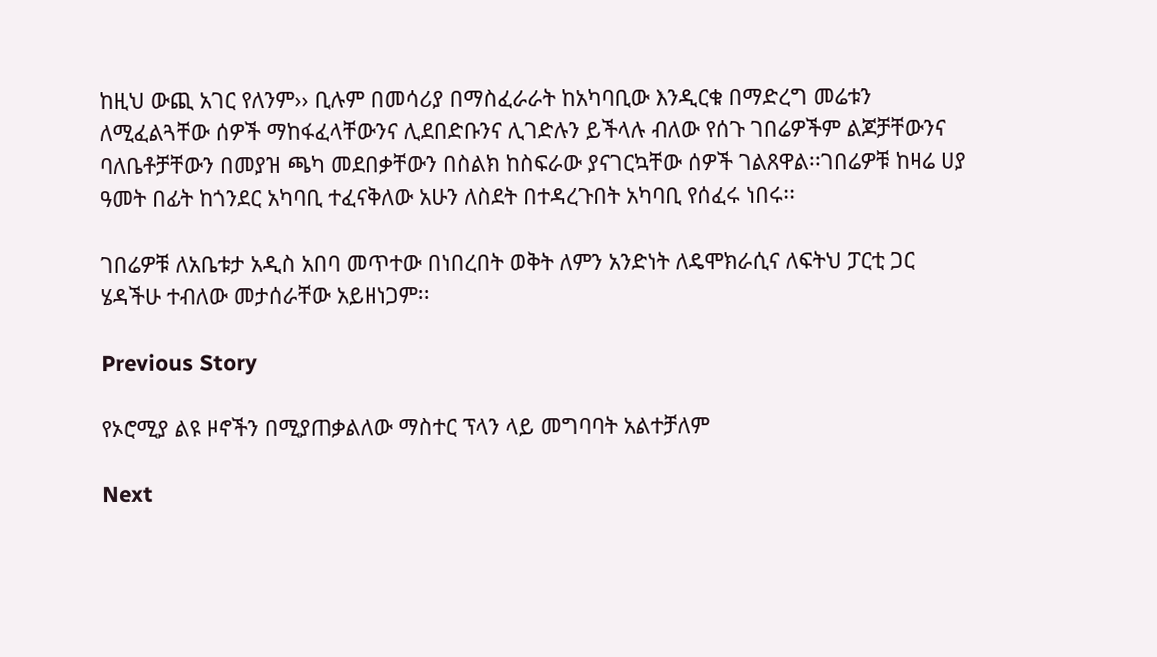ከዚህ ውጪ አገር የለንም›› ቢሉም በመሳሪያ በማስፈራራት ከአካባቢው እንዲርቁ በማድረግ መሬቱን ለሚፈልጓቸው ሰዎች ማከፋፈላቸውንና ሊደበድቡንና ሊገድሉን ይችላሉ ብለው የሰጉ ገበሬዎችም ልጆቻቸውንና ባለቤቶቻቸውን በመያዝ ጫካ መደበቃቸውን በስልክ ከስፍራው ያናገርኳቸው ሰዎች ገልጸዋል፡፡ገበሬዎቹ ከዛሬ ሀያ ዓመት በፊት ከጎንደር አካባቢ ተፈናቅለው አሁን ለስደት በተዳረጉበት አካባቢ የሰፈሩ ነበሩ፡፡

ገበሬዎቹ ለአቤቱታ አዲስ አበባ መጥተው በነበረበት ወቅት ለምን አንድነት ለዴሞክራሲና ለፍትህ ፓርቲ ጋር ሄዳችሁ ተብለው መታሰራቸው አይዘነጋም፡፡

Previous Story

የኦሮሚያ ልዩ ዞኖችን በሚያጠቃልለው ማስተር ፕላን ላይ መግባባት አልተቻለም

Next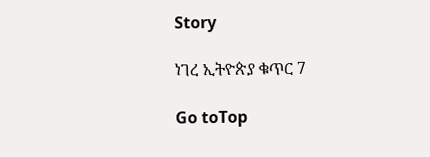Story

ነገረ ኢትዮጵያ ቁጥር 7

Go toTop